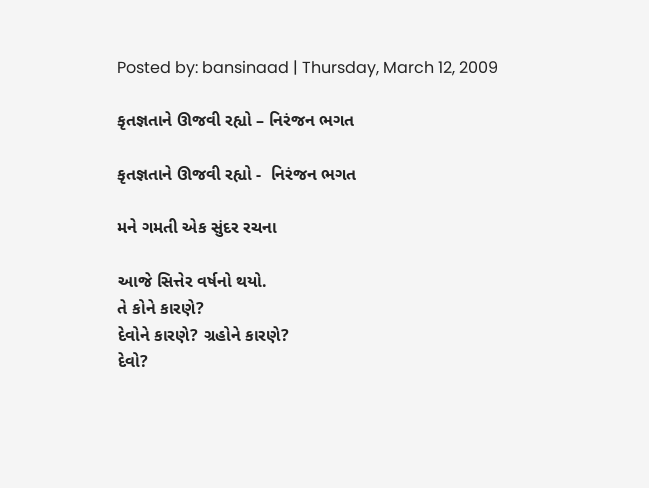Posted by: bansinaad | Thursday, March 12, 2009

કૃતજ્ઞતાને ઊજવી રહ્યો – નિરંજન ભગત

કૃતજ્ઞતાને ઊજવી રહ્યો -  નિરંજન ભગત

મને ગમતી એક સુંદર રચના

આજે સિત્તેર વર્ષનો થયો.
તે કોને કારણે?
દેવોને કારણે? ગ્રહોને કારણે?
દેવો?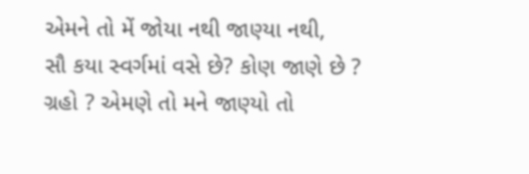એમને તો મેં જોયા નથી જાણ્યા નથી,
સૌ કયા સ્વર્ગમાં વસે છે? કોણ જાણે છે ?
ગ્રહો ? એમણે તો મને જાણ્યો તો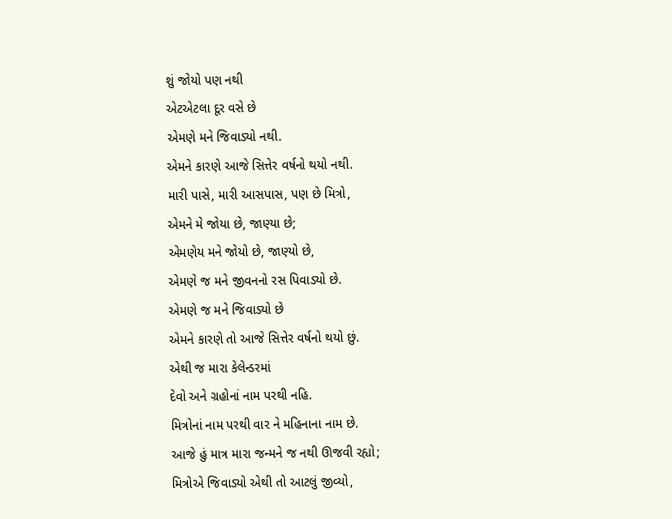શું જોયો પણ નથી
એટએટલા દૂર વસે છે
એમણે મને જિવાડ્યો નથી.
એમને કારણે આજે સિત્તેર વર્ષનો થયો નથી.
મારી પાસે, મારી આસપાસ, પણ છે મિત્રો,
એમને મે જોયા છે, જાણ્યા છે;
એમણેય મને જોયો છે, જાણ્યો છે,
એમણે જ મને જીવનનો રસ પિવાડ્યો છે.
એમણે જ મને જિવાડ્યો છે
એમને કારણે તો આજે સિત્તેર વર્ષનો થયો છું.
એથી જ મારા કેલેન્ડરમાં
દેવો અને ગ્રહોનાં નામ પરથી નહિ.
મિત્રોનાં નામ પરથી વાર ને મહિનાના નામ છે.
આજે હું માત્ર મારા જન્મને જ નથી ઊજવી રહ્યો;
મિત્રોએ જિવાડ્યો એથી તો આટલું જીવ્યો,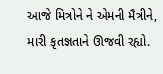આજે મિત્રોને ને એમની મૈત્રીને, મારી કૃતજ્ઞતાને ઊજવી રહ્યો.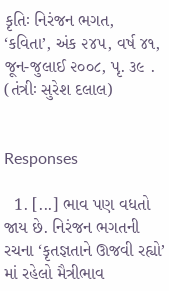કૃતિઃ નિરંજન ભગત, ‘કવિતા’, અંક ૨૪૫, વર્ષ ૪૧, જૂન-જુલાઈ ૨૦૦૮, પૃ. ૩૯ . (તંત્રીઃ સુરેશ દલાલ)


Responses

  1. [...] ભાવ પણ વધતો જાય છે. નિરંજન ભગતની રચના ‘કૃતજ્ઞતાને ઊજવી રહ્યો’ માં રહેલો મૈત્રીભાવ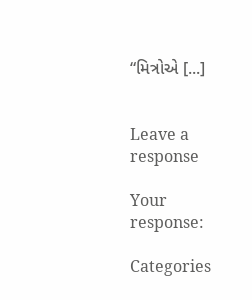“મિત્રોએ [...]


Leave a response

Your response:

Categories